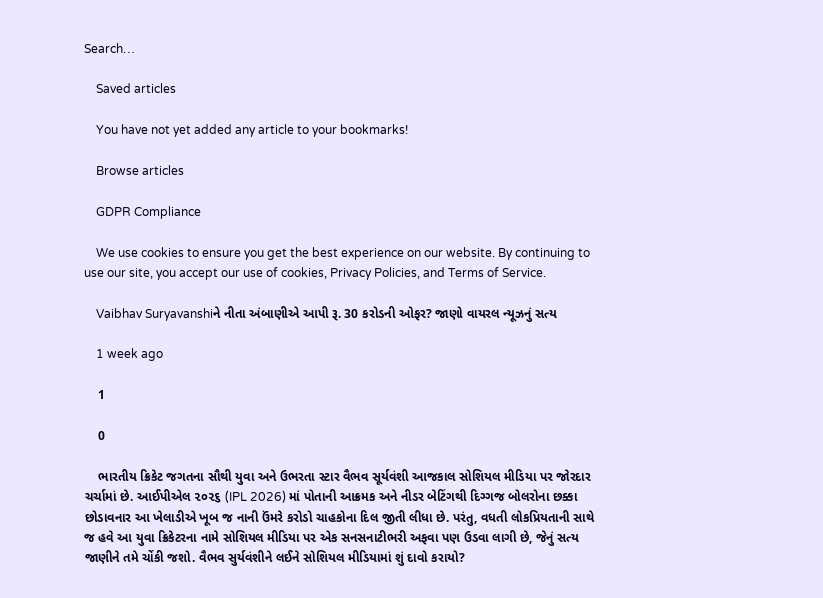Search…

    Saved articles

    You have not yet added any article to your bookmarks!

    Browse articles

    GDPR Compliance

    We use cookies to ensure you get the best experience on our website. By continuing to use our site, you accept our use of cookies, Privacy Policies, and Terms of Service.

    Vaibhav Suryavanshiને નીતા અંબાણીએ આપી રૂ. 30 કરોડની ઓફર? જાણો વાયરલ ન્યૂઝનું સત્ય

    1 week ago

    1

    0

    ભારતીય ક્રિકેટ જગતના સૌથી યુવા અને ઉભરતા સ્ટાર વૈભવ સૂર્યવંશી આજકાલ સોશિયલ મીડિયા પર જોરદાર ચર્ચામાં છે. આઈપીએલ ૨૦૨૬ (IPL 2026) માં પોતાની આક્રમક અને નીડર બેટિંગથી દિગ્ગજ બોલરોના છક્કા છોડાવનાર આ ખેલાડીએ ખૂબ જ નાની ઉંમરે કરોડો ચાહકોના દિલ જીતી લીધા છે. પરંતુ, વધતી લોકપ્રિયતાની સાથે જ હવે આ યુવા ક્રિકેટરના નામે સોશિયલ મીડિયા પર એક સનસનાટીભરી અફવા પણ ઉડવા લાગી છે, જેનું સત્ય જાણીને તમે ચોંકી જશો. વૈભવ સુર્યવંશીને લઈને સોશિયલ મીડિયામાં શું દાવો કરાયો?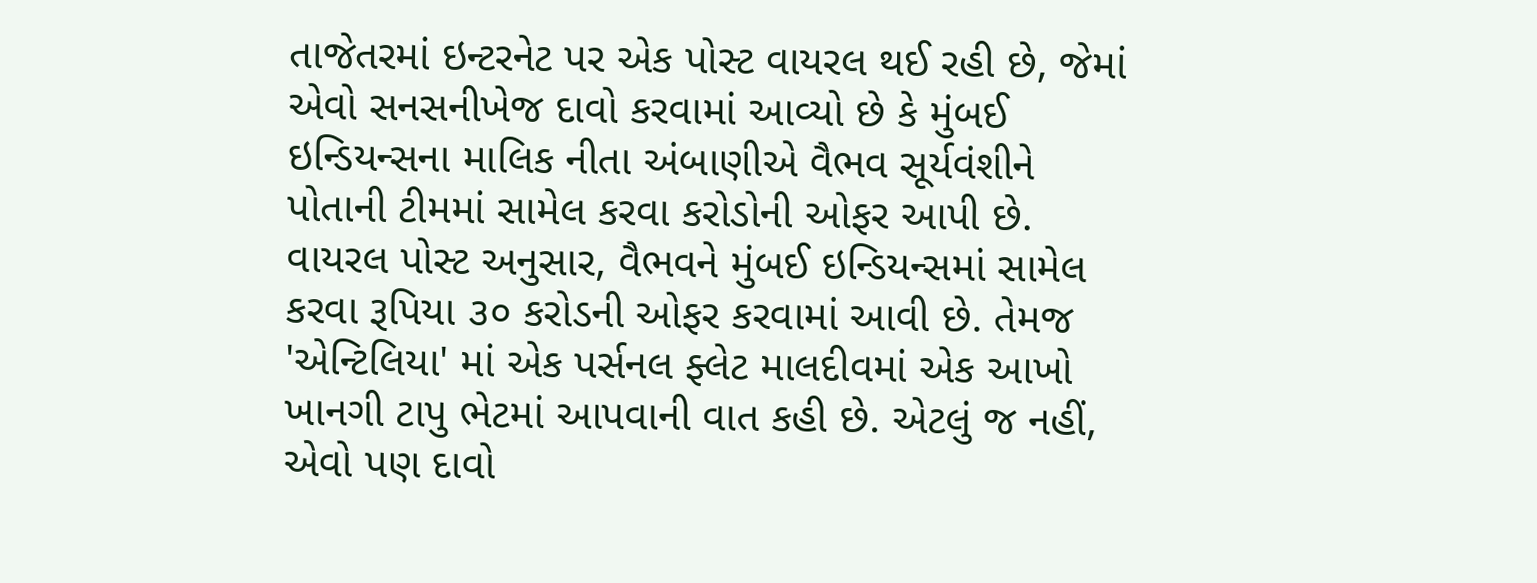તાજેતરમાં ઇન્ટરનેટ પર એક પોસ્ટ વાયરલ થઈ રહી છે, જેમાં એવો સનસનીખેજ દાવો કરવામાં આવ્યો છે કે મુંબઈ ઇન્ડિયન્સના માલિક નીતા અંબાણીએ વૈભવ સૂર્યવંશીને પોતાની ટીમમાં સામેલ કરવા કરોડોની ઓફર આપી છે. વાયરલ પોસ્ટ અનુસાર, વૈભવને મુંબઈ ઇન્ડિયન્સમાં સામેલ કરવા રૂપિયા ૩૦ કરોડની ઓફર કરવામાં આવી છે. તેમજ 'એન્ટિલિયા' માં એક પર્સનલ ફ્લેટ માલદીવમાં એક આખો ખાનગી ટાપુ ભેટમાં આપવાની વાત કહી છે. એટલું જ નહીં, એવો પણ દાવો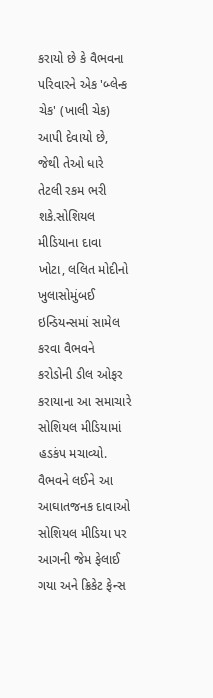કરાયો છે કે વૈભવના પરિવારને એક 'બ્લેન્ક ચેક' (ખાલી ચેક) આપી દેવાયો છે, જેથી તેઓ ધારે તેટલી રકમ ભરી શકે.સોશિયલ મીડિયાના દાવા ખોટા, લલિત મોદીનો ખુલાસોમુંબઈ ઇન્ડિયન્સમાં સામેલ કરવા વૈભવને કરોડોની ડીલ ઓફર કરાયાના આ સમાચારે સોશિયલ મીડિયામાં હડકંપ મચાવ્યો. વૈભવને લઈને આ આઘાતજનક દાવાઓ સોશિયલ મીડિયા પર આગની જેમ ફેલાઈ ગયા અને ક્રિકેટ ફેન્સ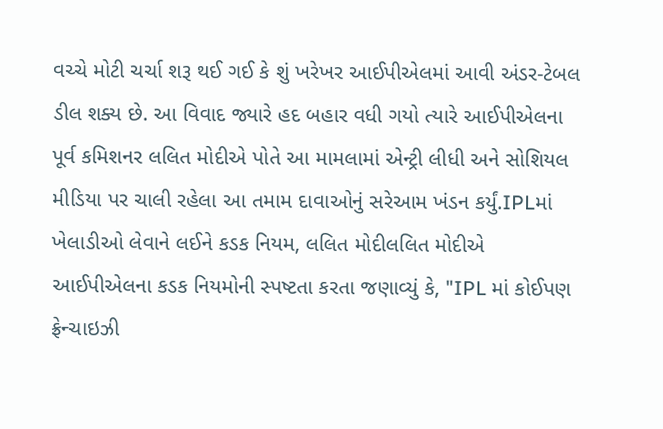વચ્ચે મોટી ચર્ચા શરૂ થઈ ગઈ કે શું ખરેખર આઈપીએલમાં આવી અંડર-ટેબલ ડીલ શક્ય છે. આ વિવાદ જ્યારે હદ બહાર વધી ગયો ત્યારે આઈપીએલના પૂર્વ કમિશનર લલિત મોદીએ પોતે આ મામલામાં એન્ટ્રી લીધી અને સોશિયલ મીડિયા પર ચાલી રહેલા આ તમામ દાવાઓનું સરેઆમ ખંડન કર્યું.IPLમાં ખેલાડીઓ લેવાને લઈને કડક નિયમ, લલિત મોદીલલિત મોદીએ આઈપીએલના કડક નિયમોની સ્પષ્ટતા કરતા જણાવ્યું કે, "IPL માં કોઈપણ ફ્રેન્ચાઇઝી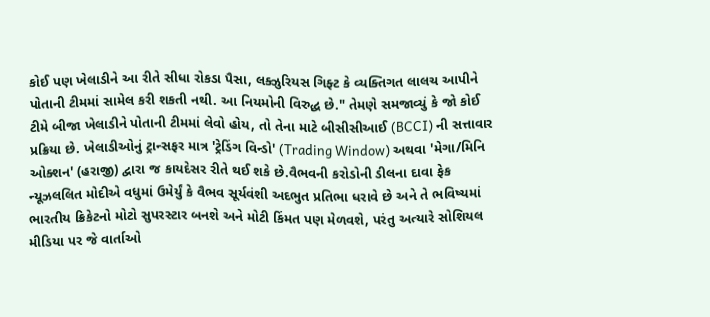કોઈ પણ ખેલાડીને આ રીતે સીધા રોકડા પૈસા, લક્ઝુરિયસ ગિફ્ટ કે વ્યક્તિગત લાલચ આપીને પોતાની ટીમમાં સામેલ કરી શકતી નથી. આ નિયમોની વિરુદ્ધ છે." તેમણે સમજાવ્યું કે જો કોઈ ટીમે બીજા ખેલાડીને પોતાની ટીમમાં લેવો હોય, તો તેના માટે બીસીસીઆઈ (BCCI) ની સત્તાવાર પ્રક્રિયા છે. ખેલાડીઓનું ટ્રાન્સફર માત્ર 'ટ્રેડિંગ વિન્ડો' (Trading Window) અથવા 'મેગા/મિનિ ઓક્શન' (હરાજી) દ્વારા જ કાયદેસર રીતે થઈ શકે છે.વૈભવની કરોડોની ડીલના દાવા ફેક ન્યૂઝલલિત મોદીએ વધુમાં ઉમેર્યું કે વૈભવ સૂર્યવંશી અદભુત પ્રતિભા ધરાવે છે અને તે ભવિષ્યમાં ભારતીય ક્રિકેટનો મોટો સુપરસ્ટાર બનશે અને મોટી કિંમત પણ મેળવશે, પરંતુ અત્યારે સોશિયલ મીડિયા પર જે વાર્તાઓ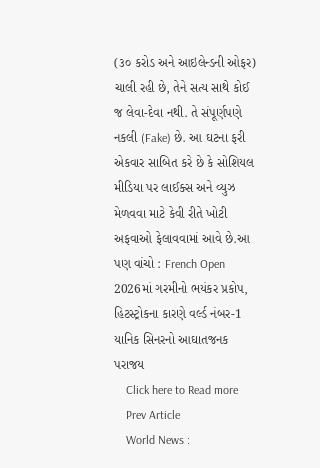(૩૦ કરોડ અને આઇલેન્ડની ઓફર) ચાલી રહી છે, તેને સત્ય સાથે કોઈ જ લેવા-દેવા નથી. તે સંપૂર્ણપણે નકલી (Fake) છે. આ ઘટના ફરી એકવાર સાબિત કરે છે કે સોશિયલ મીડિયા પર લાઈક્સ અને વ્યુઝ મેળવવા માટે કેવી રીતે ખોટી અફવાઓ ફેલાવવામાં આવે છે.આ પણ વાંચો : French Open 2026માં ગરમીનો ભયંકર પ્રકોપ, હિટસ્ટ્રોકના કારણે વર્લ્ડ નંબર-1 યાનિક સિનરનો આઘાતજનક પરાજય
    Click here to Read more
    Prev Article
    World News :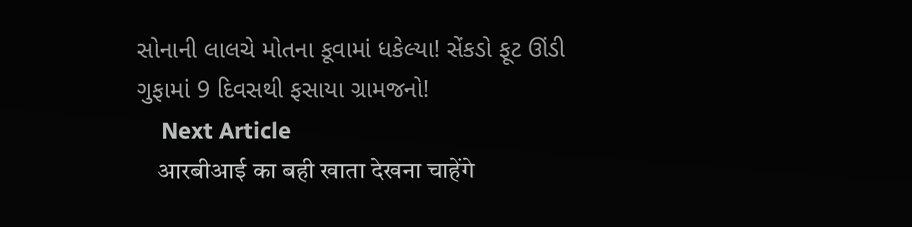સોનાની લાલચે મોતના કૂવામાં ધકેલ્યા! સેંકડો ફૂટ ઊંડી ગુફામાં 9 દિવસથી ફસાયા ગ્રામજનો!
    Next Article
    आरबीआई का बही खाता देखना चाहेंगे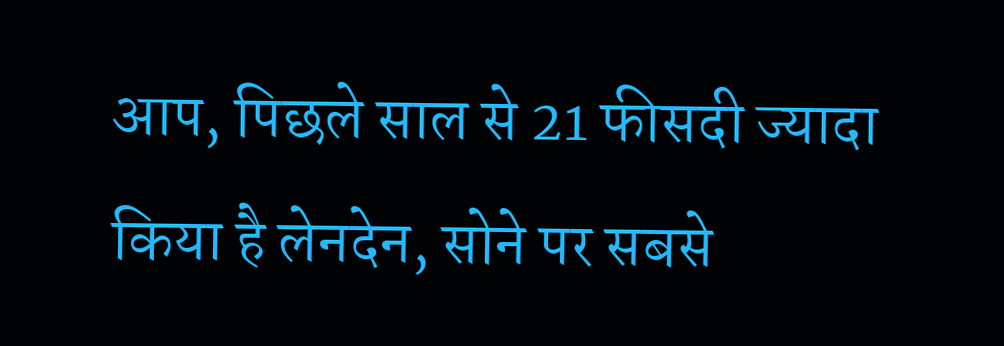आप, पिछले साल से 21 फीसदी ज्‍यादा किया है लेनदेन, सोने पर सबसे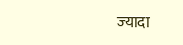ज्‍यादा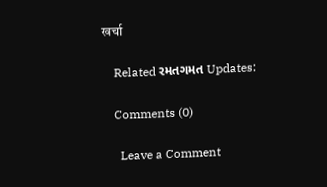खर्चा

    Related રમતગમત Updates:

    Comments (0)

      Leave a Comment